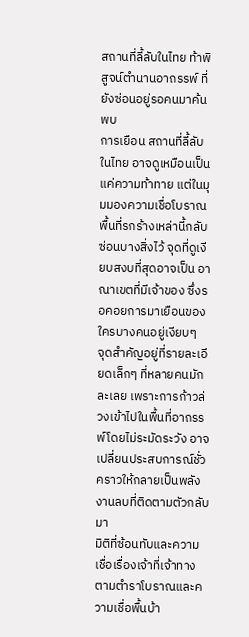สถานที่ลี้ลับในไทย ท้าพิสูจน์ตำนานอาถรรพ์ ที่ยังซ่อนอยู่รอคนมาค้นพบ
การเยือน สถานที่ลี้ลับในไทย อาจดูเหมือนเป็นแค่ความท้าทาย แต่ในมุมมองความเชื่อโบราณ พื้นที่รกร้างเหล่านี้กลับซ่อนบางสิ่งไว้ จุดที่ดูเงียบสงบที่สุดอาจเป็น อาณาเขตที่มีเจ้าของ ซึ่งรอคอยการมาเยือนของใครบางคนอยู่เงียบๆ
จุดสำคัญอยู่ที่รายละเอียดเล็กๆ ที่หลายคนมักละเลย เพราะการก้าวล่วงเข้าไปในพื้นที่อาถรรพ์โดยไม่ระมัดระวัง อาจเปลี่ยนประสบการณ์ชั่วคราวให้กลายเป็นพลังงานลบที่ติดตามตัวกลับมา
มิติที่ซ้อนทับและความเชื่อเรื่องเจ้าที่เจ้าทาง
ตามตำราโบราณและความเชื่อพื้นบ้า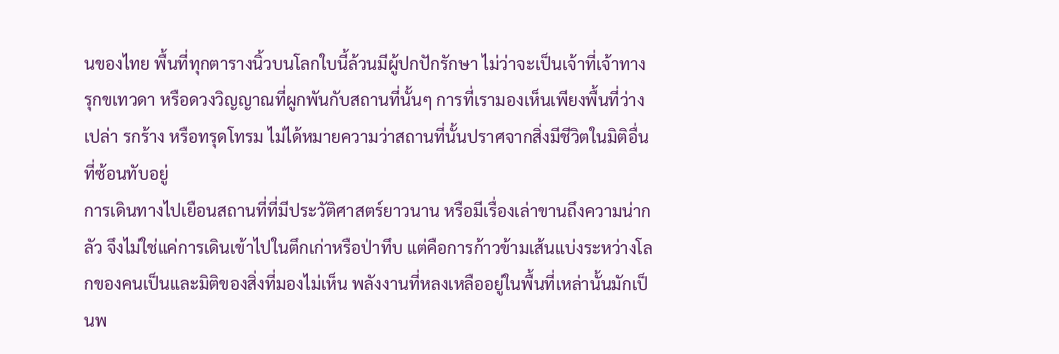นของไทย พื้นที่ทุกตารางนิ้วบนโลกใบนี้ล้วนมีผู้ปกปักรักษา ไม่ว่าจะเป็นเจ้าที่เจ้าทาง รุกขเทวดา หรือดวงวิญญาณที่ผูกพันกับสถานที่นั้นๆ การที่เรามองเห็นเพียงพื้นที่ว่างเปล่า รกร้าง หรือทรุดโทรม ไม่ได้หมายความว่าสถานที่นั้นปราศจากสิ่งมีชีวิตในมิติอื่นที่ซ้อนทับอยู่
การเดินทางไปเยือนสถานที่ที่มีประวัติศาสตร์ยาวนาน หรือมีเรื่องเล่าขานถึงความน่ากลัว จึงไม่ใช่แค่การเดินเข้าไปในตึกเก่าหรือป่าทึบ แต่คือการก้าวข้ามเส้นแบ่งระหว่างโลกของคนเป็นและมิติของสิ่งที่มองไม่เห็น พลังงานที่หลงเหลืออยู่ในพื้นที่เหล่านั้นมักเป็นพ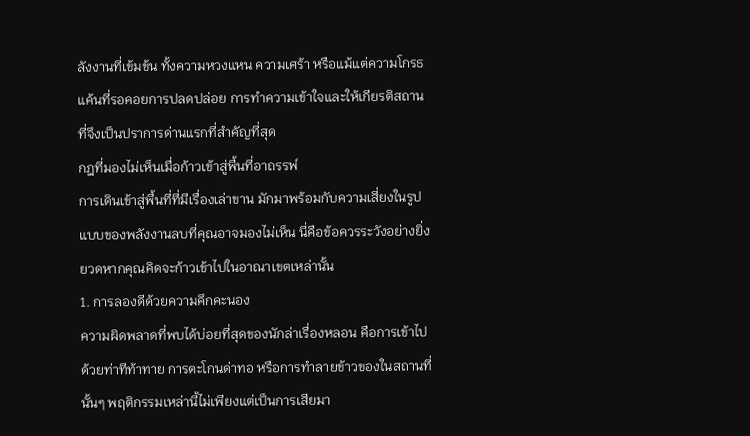ลังงานที่เข้มข้น ทั้งความหวงแหน ความเศร้า หรือแม้แต่ความโกรธแค้นที่รอคอยการปลดปล่อย การทำความเข้าใจและให้เกียรติสถานที่จึงเป็นปราการด่านแรกที่สำคัญที่สุด
กฎที่มองไม่เห็นเมื่อก้าวเข้าสู่พื้นที่อาถรรพ์
การเดินเข้าสู่พื้นที่ที่มีเรื่องเล่าขาน มักมาพร้อมกับความเสี่ยงในรูปแบบของพลังงานลบที่คุณอาจมองไม่เห็น นี่คือข้อควรระวังอย่างยิ่งยวดหากคุณคิดจะก้าวเข้าไปในอาณาเขตเหล่านั้น
1. การลองดีด้วยความคึกคะนอง
ความผิดพลาดที่พบได้บ่อยที่สุดของนักล่าเรื่องหลอน คือการเข้าไปด้วยท่าทีท้าทาย การตะโกนด่าทอ หรือการทำลายข้าวของในสถานที่นั้นๆ พฤติกรรมเหล่านี้ไม่เพียงแต่เป็นการเสียมา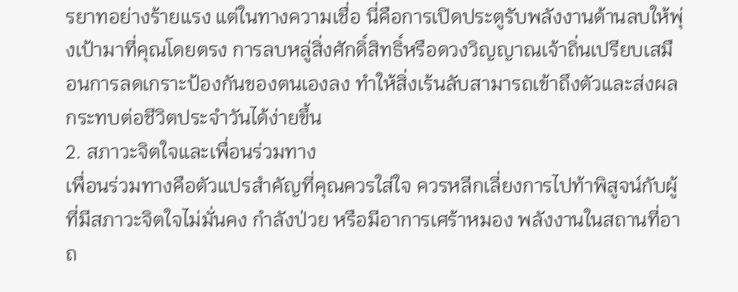รยาทอย่างร้ายแรง แต่ในทางความเชื่อ นี่คือการเปิดประตูรับพลังงานด้านลบให้พุ่งเป้ามาที่คุณโดยตรง การลบหลู่สิ่งศักดิ์สิทธิ์หรือดวงวิญญาณเจ้าถิ่นเปรียบเสมือนการลดเกราะป้องกันของตนเองลง ทำให้สิ่งเร้นลับสามารถเข้าถึงตัวและส่งผลกระทบต่อชีวิตประจำวันได้ง่ายขึ้น
2. สภาวะจิตใจและเพื่อนร่วมทาง
เพื่อนร่วมทางคือตัวแปรสำคัญที่คุณควรใส่ใจ ควรหลีกเลี่ยงการไปท้าพิสูจน์กับผู้ที่มีสภาวะจิตใจไม่มั่นคง กำลังป่วย หรือมีอาการเศร้าหมอง พลังงานในสถานที่อาถ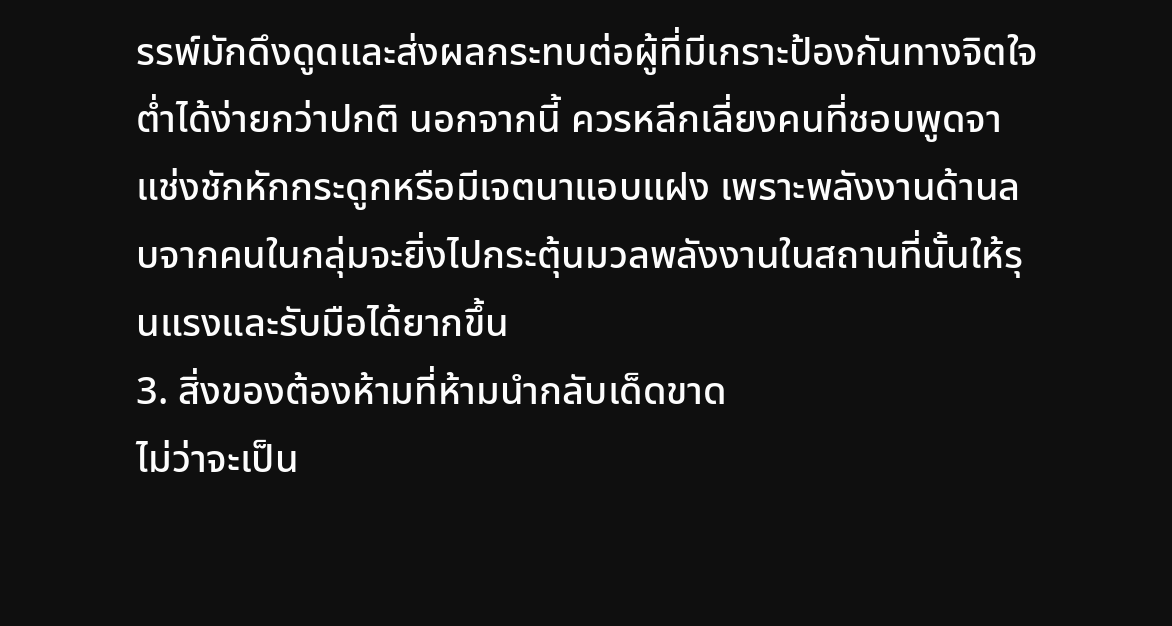รรพ์มักดึงดูดและส่งผลกระทบต่อผู้ที่มีเกราะป้องกันทางจิตใจต่ำได้ง่ายกว่าปกติ นอกจากนี้ ควรหลีกเลี่ยงคนที่ชอบพูดจาแช่งชักหักกระดูกหรือมีเจตนาแอบแฝง เพราะพลังงานด้านลบจากคนในกลุ่มจะยิ่งไปกระตุ้นมวลพลังงานในสถานที่นั้นให้รุนแรงและรับมือได้ยากขึ้น
3. สิ่งของต้องห้ามที่ห้ามนำกลับเด็ดขาด
ไม่ว่าจะเป็น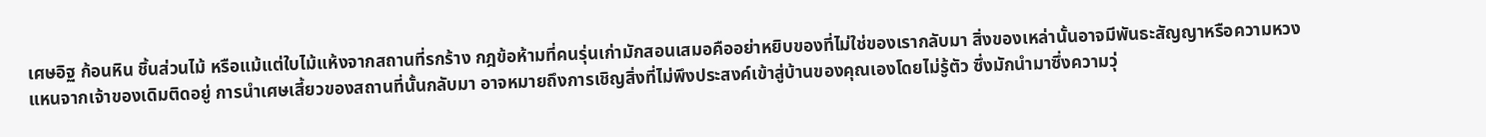เศษอิฐ ก้อนหิน ชิ้นส่วนไม้ หรือแม้แต่ใบไม้แห้งจากสถานที่รกร้าง กฎข้อห้ามที่คนรุ่นเก่ามักสอนเสมอคืออย่าหยิบของที่ไม่ใช่ของเรากลับมา สิ่งของเหล่านั้นอาจมีพันธะสัญญาหรือความหวงแหนจากเจ้าของเดิมติดอยู่ การนำเศษเสี้ยวของสถานที่นั้นกลับมา อาจหมายถึงการเชิญสิ่งที่ไม่พึงประสงค์เข้าสู่บ้านของคุณเองโดยไม่รู้ตัว ซึ่งมักนำมาซึ่งความวุ่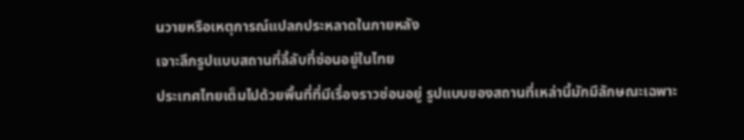นวายหรือเหตุการณ์แปลกประหลาดในภายหลัง
เจาะลึกรูปแบบสถานที่ลี้ลับที่ซ่อนอยู่ในไทย
ประเทศไทยเต็มไปด้วยพื้นที่ที่มีเรื่องราวซ่อนอยู่ รูปแบบของสถานที่เหล่านี้มักมีลักษณะเฉพาะ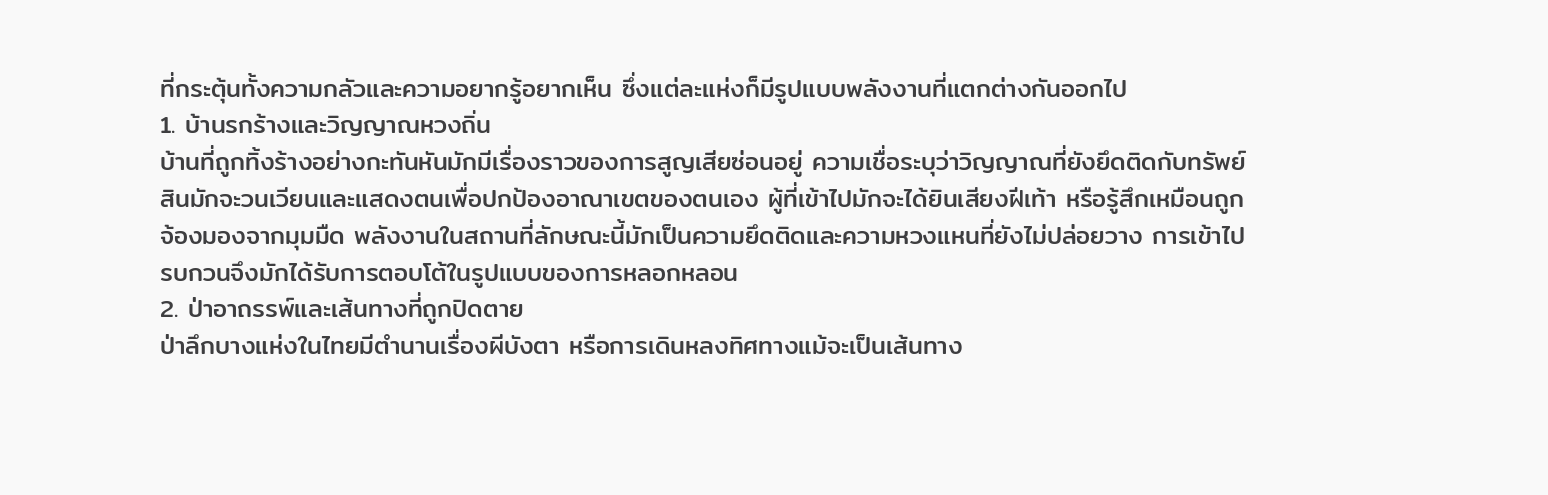ที่กระตุ้นทั้งความกลัวและความอยากรู้อยากเห็น ซึ่งแต่ละแห่งก็มีรูปแบบพลังงานที่แตกต่างกันออกไป
1. บ้านรกร้างและวิญญาณหวงถิ่น
บ้านที่ถูกทิ้งร้างอย่างกะทันหันมักมีเรื่องราวของการสูญเสียซ่อนอยู่ ความเชื่อระบุว่าวิญญาณที่ยังยึดติดกับทรัพย์สินมักจะวนเวียนและแสดงตนเพื่อปกป้องอาณาเขตของตนเอง ผู้ที่เข้าไปมักจะได้ยินเสียงฝีเท้า หรือรู้สึกเหมือนถูกจ้องมองจากมุมมืด พลังงานในสถานที่ลักษณะนี้มักเป็นความยึดติดและความหวงแหนที่ยังไม่ปล่อยวาง การเข้าไปรบกวนจึงมักได้รับการตอบโต้ในรูปแบบของการหลอกหลอน
2. ป่าอาถรรพ์และเส้นทางที่ถูกปิดตาย
ป่าลึกบางแห่งในไทยมีตำนานเรื่องผีบังตา หรือการเดินหลงทิศทางแม้จะเป็นเส้นทาง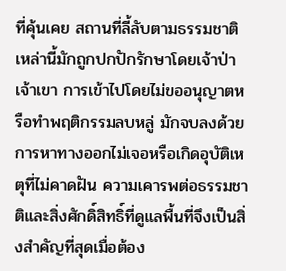ที่คุ้นเคย สถานที่ลี้ลับตามธรรมชาติเหล่านี้มักถูกปกปักรักษาโดยเจ้าป่าเจ้าเขา การเข้าไปโดยไม่ขออนุญาตหรือทำพฤติกรรมลบหลู่ มักจบลงด้วยการหาทางออกไม่เจอหรือเกิดอุบัติเหตุที่ไม่คาดฝัน ความเคารพต่อธรรมชาติและสิ่งศักดิ์สิทธิ์ที่ดูแลพื้นที่จึงเป็นสิ่งสำคัญที่สุดเมื่อต้อง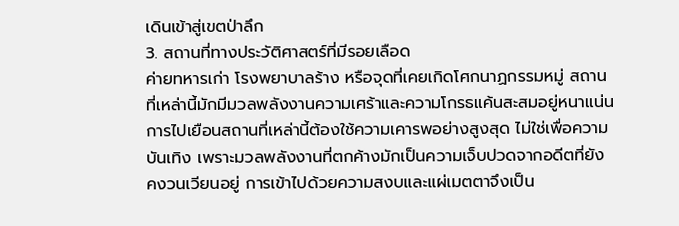เดินเข้าสู่เขตป่าลึก
3. สถานที่ทางประวัติศาสตร์ที่มีรอยเลือด
ค่ายทหารเก่า โรงพยาบาลร้าง หรือจุดที่เคยเกิดโศกนาฏกรรมหมู่ สถานที่เหล่านี้มักมีมวลพลังงานความเศร้าและความโกรธแค้นสะสมอยู่หนาแน่น การไปเยือนสถานที่เหล่านี้ต้องใช้ความเคารพอย่างสูงสุด ไม่ใช่เพื่อความบันเทิง เพราะมวลพลังงานที่ตกค้างมักเป็นความเจ็บปวดจากอดีตที่ยังคงวนเวียนอยู่ การเข้าไปด้วยความสงบและแผ่เมตตาจึงเป็น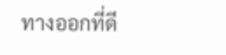ทางออกที่ดี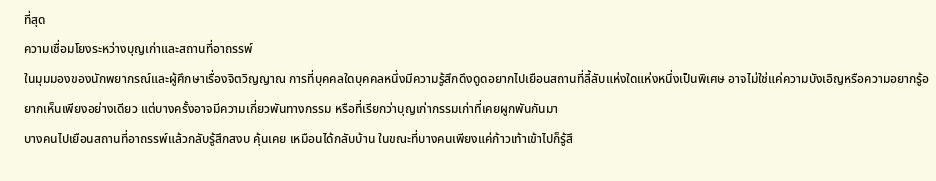ที่สุด
ความเชื่อมโยงระหว่างบุญเก่าและสถานที่อาถรรพ์
ในมุมมองของนักพยากรณ์และผู้ศึกษาเรื่องจิตวิญญาณ การที่บุคคลใดบุคคลหนึ่งมีความรู้สึกดึงดูดอยากไปเยือนสถานที่ลี้ลับแห่งใดแห่งหนึ่งเป็นพิเศษ อาจไม่ใช่แค่ความบังเอิญหรือความอยากรู้อยากเห็นเพียงอย่างเดียว แต่บางครั้งอาจมีความเกี่ยวพันทางกรรม หรือที่เรียกว่าบุญเก่ากรรมเก่าที่เคยผูกพันกันมา
บางคนไปเยือนสถานที่อาถรรพ์แล้วกลับรู้สึกสงบ คุ้นเคย เหมือนได้กลับบ้าน ในขณะที่บางคนเพียงแค่ก้าวเท้าเข้าไปก็รู้สึ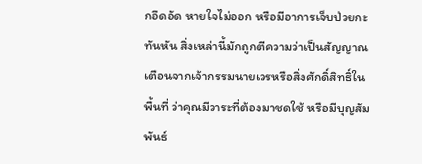กอึดอัด หายใจไม่ออก หรือมีอาการเจ็บป่วยกะทันหัน สิ่งเหล่านี้มักถูกตีความว่าเป็นสัญญาณเตือนจากเจ้ากรรมนายเวรหรือสิ่งศักดิ์สิทธิ์ในพื้นที่ ว่าคุณมีวาระที่ต้องมาชดใช้ หรือมีบุญสัมพันธ์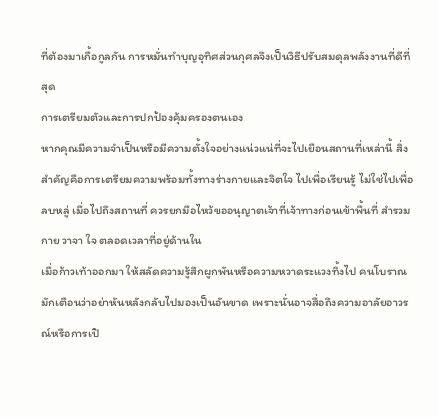ที่ต้องมาเกื้อกูลกัน การหมั่นทำบุญอุทิศส่วนกุศลจึงเป็นวิธีปรับสมดุลพลังงานที่ดีที่สุด
การเตรียมตัวและการปกป้องคุ้มครองตนเอง
หากคุณมีความจำเป็นหรือมีความตั้งใจอย่างแน่วแน่ที่จะไปเยือนสถานที่เหล่านี้ สิ่งสำคัญคือการเตรียมความพร้อมทั้งทางร่างกายและจิตใจ ไปเพื่อเรียนรู้ ไม่ใช่ไปเพื่อลบหลู่ เมื่อไปถึงสถานที่ ควรยกมือไหว้ขออนุญาตเจ้าที่เจ้าทางก่อนเข้าพื้นที่ สำรวมกาย วาจา ใจ ตลอดเวลาที่อยู่ด้านใน
เมื่อก้าวเท้าออกมา ให้สลัดความรู้สึกผูกพันหรือความหวาดระแวงทิ้งไป คนโบราณมักเตือนว่าอย่าหันหลังกลับไปมองเป็นอันขาด เพราะนั่นอาจสื่อถึงความอาลัยอาวรณ์หรือการเปิ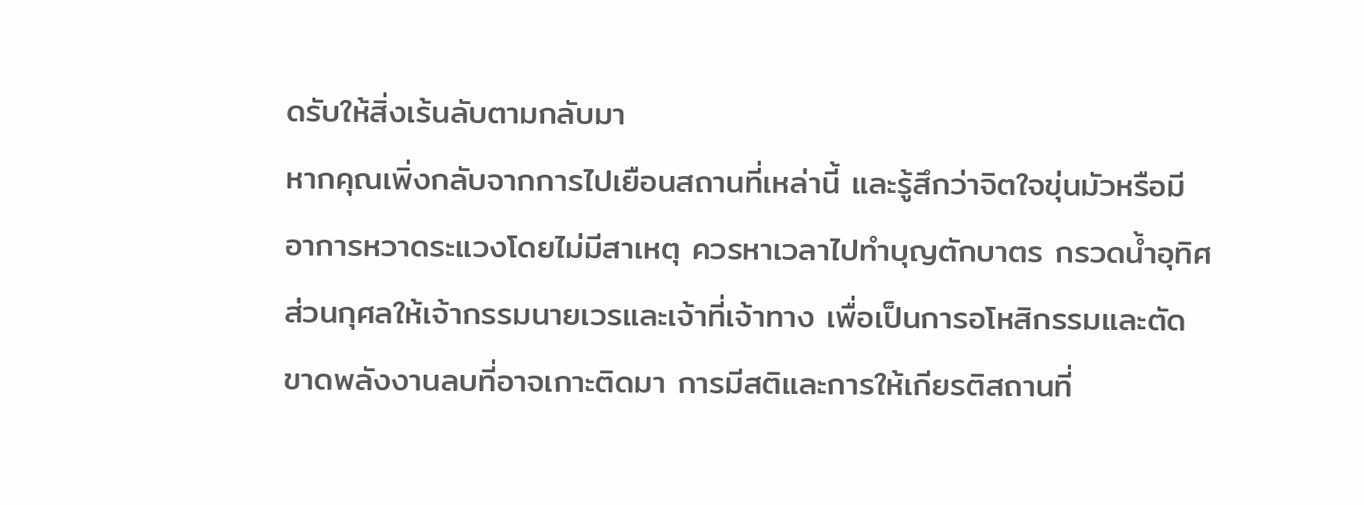ดรับให้สิ่งเร้นลับตามกลับมา
หากคุณเพิ่งกลับจากการไปเยือนสถานที่เหล่านี้ และรู้สึกว่าจิตใจขุ่นมัวหรือมีอาการหวาดระแวงโดยไม่มีสาเหตุ ควรหาเวลาไปทำบุญตักบาตร กรวดน้ำอุทิศส่วนกุศลให้เจ้ากรรมนายเวรและเจ้าที่เจ้าทาง เพื่อเป็นการอโหสิกรรมและตัดขาดพลังงานลบที่อาจเกาะติดมา การมีสติและการให้เกียรติสถานที่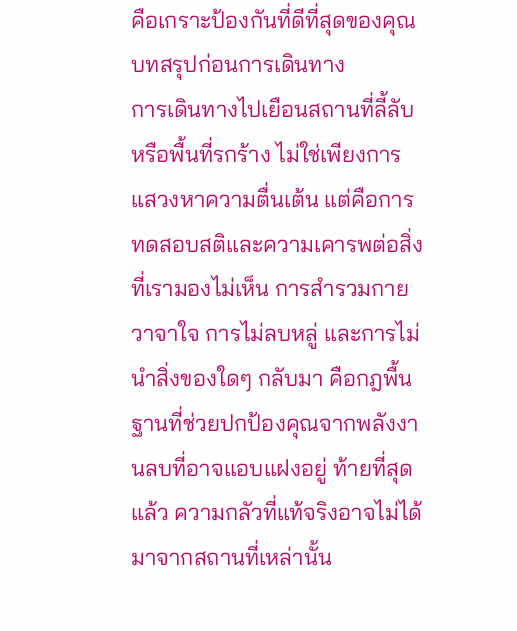คือเกราะป้องกันที่ดีที่สุดของคุณ
บทสรุปก่อนการเดินทาง
การเดินทางไปเยือนสถานที่ลี้ลับหรือพื้นที่รกร้าง ไม่ใช่เพียงการแสวงหาความตื่นเต้น แต่คือการทดสอบสติและความเคารพต่อสิ่งที่เรามองไม่เห็น การสำรวมกายวาจาใจ การไม่ลบหลู่ และการไม่นำสิ่งของใดๆ กลับมา คือกฎพื้นฐานที่ช่วยปกป้องคุณจากพลังงานลบที่อาจแอบแฝงอยู่ ท้ายที่สุดแล้ว ความกลัวที่แท้จริงอาจไม่ได้มาจากสถานที่เหล่านั้น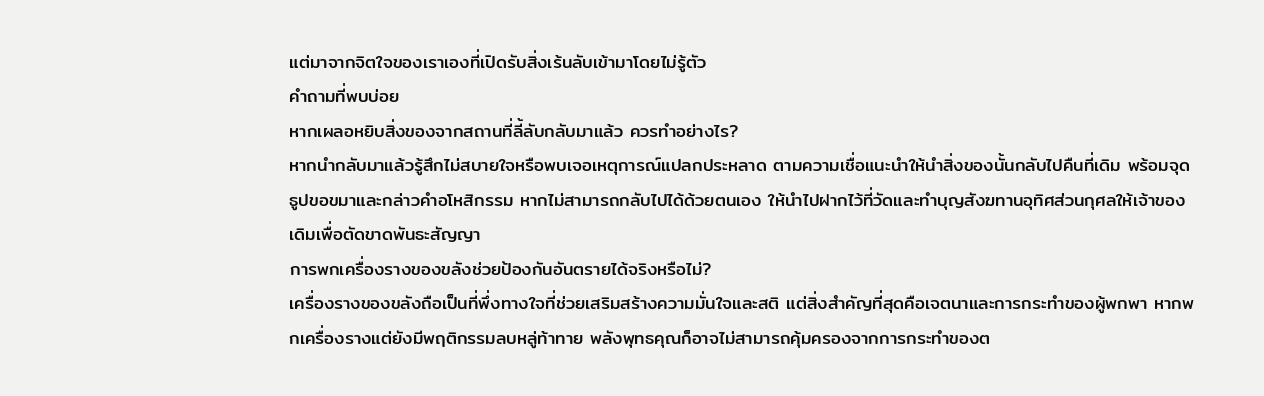แต่มาจากจิตใจของเราเองที่เปิดรับสิ่งเร้นลับเข้ามาโดยไม่รู้ตัว
คำถามที่พบบ่อย
หากเผลอหยิบสิ่งของจากสถานที่ลี้ลับกลับมาแล้ว ควรทำอย่างไร?
หากนำกลับมาแล้วรู้สึกไม่สบายใจหรือพบเจอเหตุการณ์แปลกประหลาด ตามความเชื่อแนะนำให้นำสิ่งของนั้นกลับไปคืนที่เดิม พร้อมจุดธูปขอขมาและกล่าวคำอโหสิกรรม หากไม่สามารถกลับไปได้ด้วยตนเอง ให้นำไปฝากไว้ที่วัดและทำบุญสังฆทานอุทิศส่วนกุศลให้เจ้าของเดิมเพื่อตัดขาดพันธะสัญญา
การพกเครื่องรางของขลังช่วยป้องกันอันตรายได้จริงหรือไม่?
เครื่องรางของขลังถือเป็นที่พึ่งทางใจที่ช่วยเสริมสร้างความมั่นใจและสติ แต่สิ่งสำคัญที่สุดคือเจตนาและการกระทำของผู้พกพา หากพกเครื่องรางแต่ยังมีพฤติกรรมลบหลู่ท้าทาย พลังพุทธคุณก็อาจไม่สามารถคุ้มครองจากการกระทำของต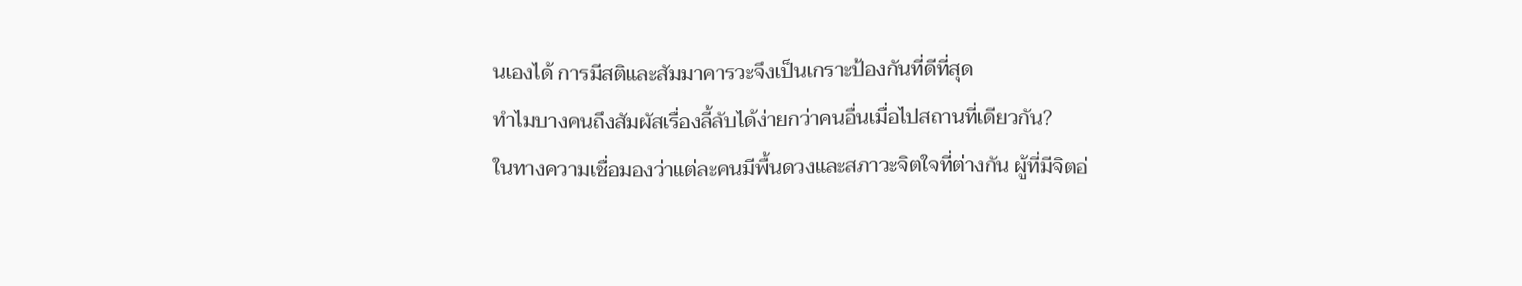นเองได้ การมีสติและสัมมาคารวะจึงเป็นเกราะป้องกันที่ดีที่สุด
ทำไมบางคนถึงสัมผัสเรื่องลี้ลับได้ง่ายกว่าคนอื่นเมื่อไปสถานที่เดียวกัน?
ในทางความเชื่อมองว่าแต่ละคนมีพื้นดวงและสภาวะจิตใจที่ต่างกัน ผู้ที่มีจิตอ่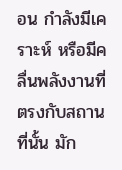อน กำลังมีเคราะห์ หรือมีคลื่นพลังงานที่ตรงกับสถานที่นั้น มัก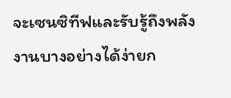จะเซนซิทีฟและรับรู้ถึงพลังงานบางอย่างได้ง่ายก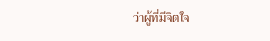ว่าผู้ที่มีจิตใจ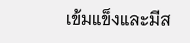เข้มแข็งและมีส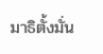มาธิตั้งมั่น